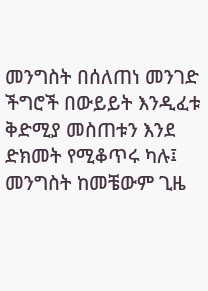መንግስት በሰለጠነ መንገድ ችግሮች በውይይት እንዲፈቱ ቅድሚያ መስጠቱን እንደ ድክመት የሚቆጥሩ ካሉ፤ መንግስት ከመቼውም ጊዜ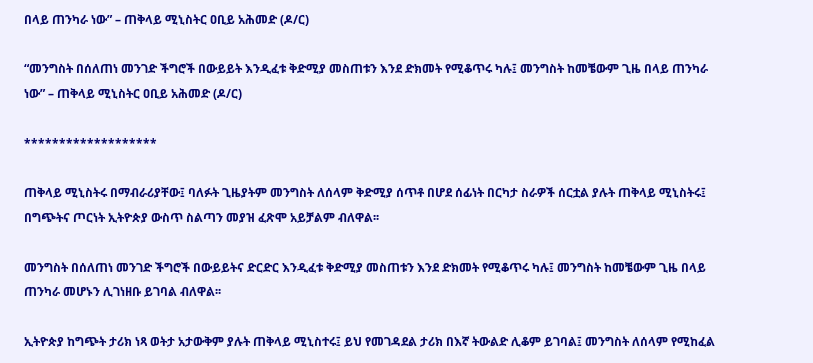በላይ ጠንካራ ነው” – ጠቅላይ ሚኒስትር ዐቢይ አሕመድ (ዶ/ር)

“መንግስት በሰለጠነ መንገድ ችግሮች በውይይት እንዲፈቱ ቅድሚያ መስጠቱን እንደ ድክመት የሚቆጥሩ ካሉ፤ መንግስት ከመቼውም ጊዜ በላይ ጠንካራ ነው” – ጠቅላይ ሚኒስትር ዐቢይ አሕመድ (ዶ/ር)

*******************

ጠቅላይ ሚኒስትሩ በማብራሪያቸው፤ ባለፉት ጊዜያትም መንግስት ለሰላም ቅድሚያ ሰጥቶ በሆደ ሰፊነት በርካታ ስራዎች ሰርቷል ያሉት ጠቅላይ ሚኒስትሩ፤ በግጭትና ጦርነት ኢትዮጵያ ውስጥ ስልጣን መያዝ ፈጽሞ አይቻልም ብለዋል፡፡

መንግስት በሰለጠነ መንገድ ችግሮች በውይይትና ድርድር እንዲፈቱ ቅድሚያ መስጠቱን እንደ ድክመት የሚቆጥሩ ካሉ፤ መንግስት ከመቼውም ጊዜ በላይ ጠንካራ መሆኑን ሊገነዘቡ ይገባል ብለዋል፡፡

ኢትዮጵያ ከግጭት ታሪክ ነጻ ወትታ አታውቅም ያሉት ጠቅላይ ሚኒስተሩ፤ ይህ የመገዳደል ታሪክ በእኛ ትውልድ ሊቆም ይገባል፤ መንግስት ለሰላም የሚከፈል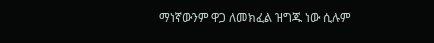ማነኛውንም ዋጋ ለመክፈል ዝግጁ ነው ሲሉም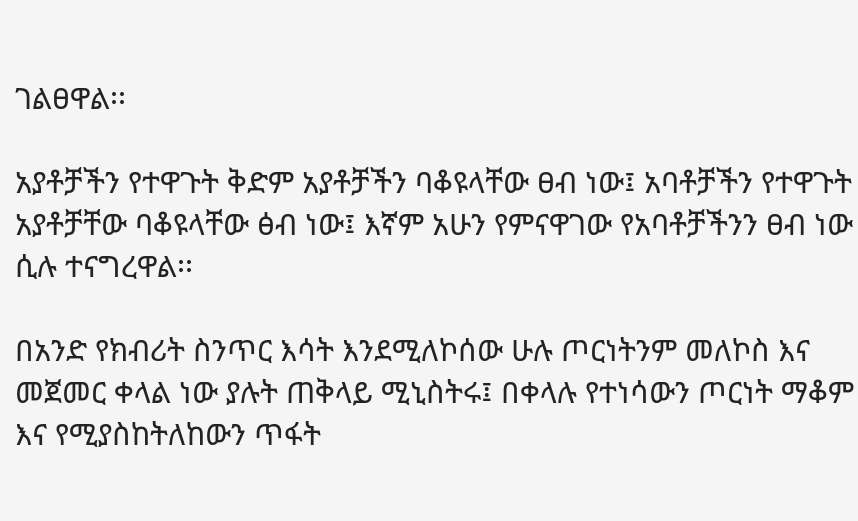ገልፀዋል፡፡

አያቶቻችን የተዋጉት ቅድም አያቶቻችን ባቆዩላቸው ፀብ ነው፤ አባቶቻችን የተዋጉት አያቶቻቸው ባቆዩላቸው ፅብ ነው፤ እኛም አሁን የምናዋገው የአባቶቻችንን ፀብ ነው ሲሉ ተናግረዋል፡፡

በአንድ የክብሪት ስንጥር እሳት እንደሚለኮሰው ሁሉ ጦርነትንም መለኮስ እና መጀመር ቀላል ነው ያሉት ጠቅላይ ሚኒስትሩ፤ በቀላሉ የተነሳውን ጦርነት ማቆም እና የሚያስከትለከውን ጥፋት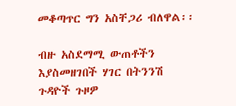መቆጣጥር ግን አስቸጋሪ ብለዋል፡፡

ብዙ አስደማሚ ውጠቶችን እያስመዘገበች ሃገር በትንንሽ ጉዳዮች ጉዞዎ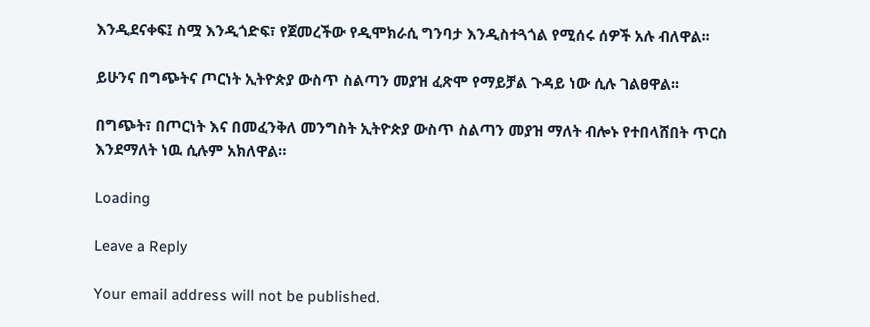እንዲደናቀፍ፤ ስሟ እንዲጎድፍ፣ የጀመረችው የዲሞክራሲ ግንባታ እንዲስተጓጎል የሚሰሩ ሰዎች አሉ ብለዋል፡፡

ይሁንና በግጭትና ጦርነት ኢትዮጵያ ውስጥ ስልጣን መያዝ ፈጽሞ የማይቻል ጉዳይ ነው ሲሉ ገልፀዋል፡፡

በግጭት፣ በጦርነት እና በመፈንቅለ መንግስት ኢትዮጵያ ውስጥ ስልጣን መያዝ ማለት ብሎኑ የተበላሸበት ጥርስ እንደማለት ነዉ ሲሉም አክለዋል።

Loading

Leave a Reply

Your email address will not be published.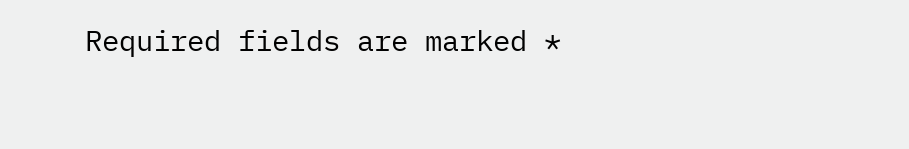Required fields are marked *